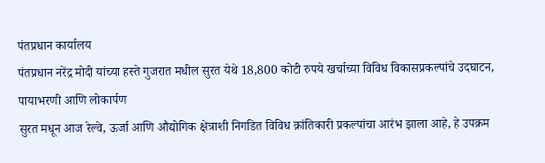पंतप्रधान कार्यालय
पंतप्रधान नरेंद्र मोदी यांच्या हस्ते गुजरात मधील सुरत येथे 18,800 कोटी रुपये खर्चाच्या विविध विकासप्रकल्पांचे उदघाटन, पायाभरणी आणि लोकार्पण
सुरत मधून आज रेल्वे, ऊर्जा आणि औद्योगिक क्षेत्राशी निगडित विविध क्रांतिकारी प्रकल्पांचा आरंभ झाला आहे, हे उपक्रम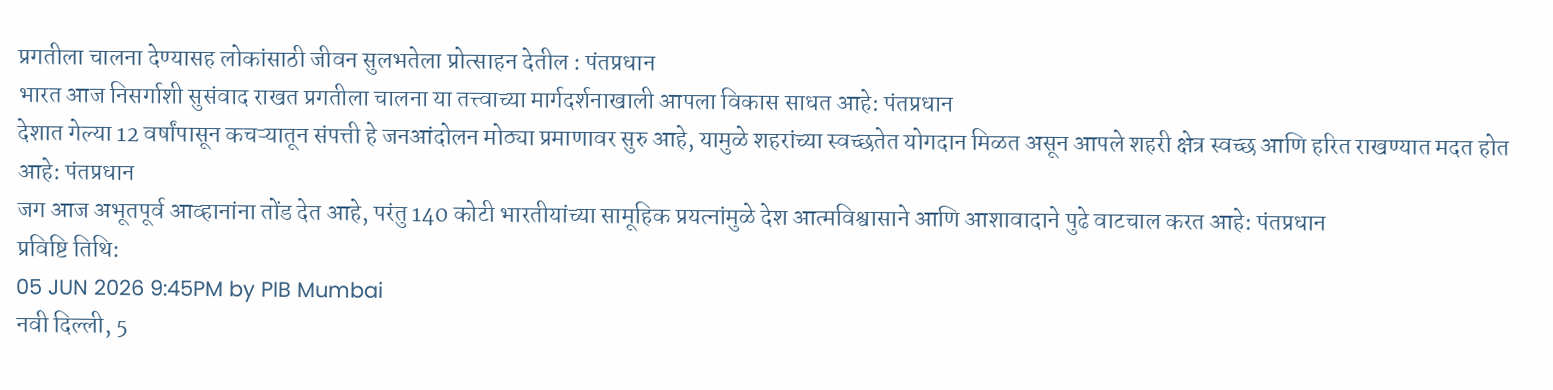प्रगतीला चालना देण्यासह लोकांसाठी जीवन सुलभतेला प्रोत्साहन देतील : पंतप्रधान
भारत आज निसर्गाशी सुसंवाद राखत प्रगतीला चालना या तत्त्वाच्या मार्गदर्शनाखाली आपला विकास साधत आहे: पंतप्रधान
देशात गेल्या 12 वर्षांपासून कचऱ्यातून संपत्ती हे जनआंदोलन मोठ्या प्रमाणावर सुरु आहे, यामुळे शहरांच्या स्वच्छतेत योगदान मिळत असून आपले शहरी क्षेत्र स्वच्छ आणि हरित राखण्यात मदत होत आहे: पंतप्रधान
जग आज अभूतपूर्व आव्हानांना तोंड देत आहे, परंतु 140 कोटी भारतीयांच्या सामूहिक प्रयत्नांमुळे देश आत्मविश्वासाने आणि आशावादाने पुढे वाटचाल करत आहे: पंतप्रधान
प्रविष्टि तिथि:
05 JUN 2026 9:45PM by PIB Mumbai
नवी दिल्ली, 5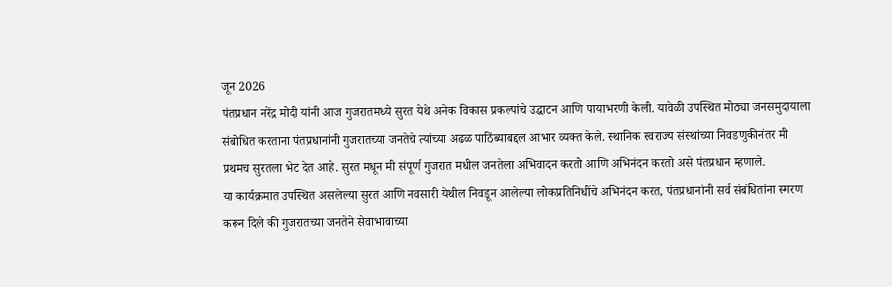जून 2026
पंतप्रधान नरेंद्र मोदी यांनी आज गुजरातमध्ये सुरत येथे अनेक विकास प्रकल्पांचे उद्घाटन आणि पायाभरणी केली. यावेळी उपस्थित मोठ्या जनसमुदायाला संबोधित करताना पंतप्रधानांनी गुजरातच्या जनतेचे त्यांच्या अढळ पाठिंब्याबद्दल आभार व्यक्त केले. स्थानिक स्वराज्य संस्थांच्या निवडणुकीनंतर मी प्रथमच सुरतला भेट देत आहे. सुरत मधून मी संपूर्ण गुजरात मधील जनतेला अभिवादन करतो आणि अभिनंदन करतो असे पंतप्रधान म्हणाले.
या कार्यक्रमात उपस्थित असलेल्या सुरत आणि नवसारी येथील निवडून आलेल्या लोकप्रतिनिधींचे अभिनंदन करत, पंतप्रधानांनी सर्व संबंधितांना स्मरण करून दिले की गुजरातच्या जनतेने सेवाभावाच्या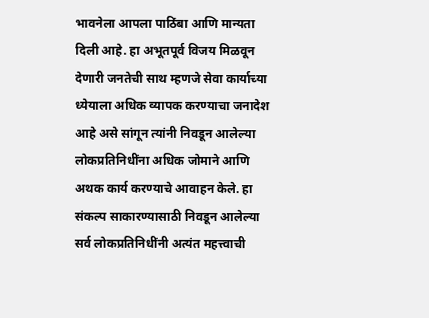भावनेला आपला पाठिंबा आणि मान्यता दिली आहे. हा अभूतपूर्व विजय मिळवून देणारी जनतेची साथ म्हणजे सेवा कार्याच्या ध्येयाला अधिक व्यापक करण्याचा जनादेश आहे असे सांगून त्यांनी निवडून आलेल्या लोकप्रतिनिधींना अधिक जोमाने आणि अथक कार्य करण्याचे आवाहन केले. हा संकल्प साकारण्यासाठी निवडून आलेल्या सर्व लोकप्रतिनिधींनी अत्यंत महत्त्वाची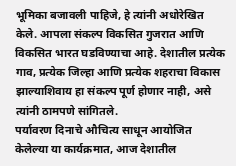भूमिका बजावली पाहिजे, हे त्यांनी अधोरेखित केले. आपला संकल्प विकसित गुजरात आणि विकसित भारत घडविण्याचा आहे. देशातील प्रत्येक गाव, प्रत्येक जिल्हा आणि प्रत्येक शहराचा विकास झाल्याशिवाय हा संकल्प पूर्ण होणार नाही, असे त्यांनी ठामपणे सांगितले.
पर्यावरण दिनाचे औचित्य साधून आयोजित केलेल्या या कार्यक्रमात, आज देशातील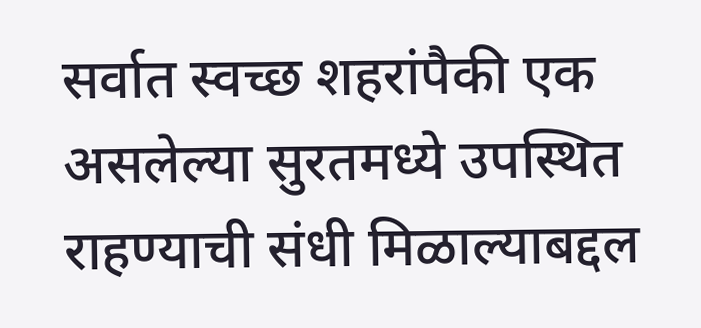सर्वात स्वच्छ शहरांपैकी एक असलेल्या सुरतमध्ये उपस्थित राहण्याची संधी मिळाल्याबद्दल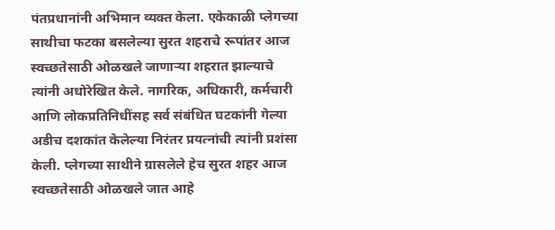पंतप्रधानांनी अभिमान व्यक्त केला. एकेकाळी प्लेगच्या साथीचा फटका बसलेल्या सुरत शहराचे रूपांतर आज स्वच्छतेसाठी ओळखले जाणाऱ्या शहरात झाल्याचे त्यांनी अधोरेखित केले. नागरिक, अधिकारी, कर्मचारी आणि लोकप्रतिनिधींसह सर्व संबंधित घटकांनी गेल्या अडीच दशकांत केलेल्या निरंतर प्रयत्नांची त्यांनी प्रशंसा केली. प्लेगच्या साथीने ग्रासलेले हेच सुरत शहर आज स्वच्छतेसाठी ओळखले जात आहे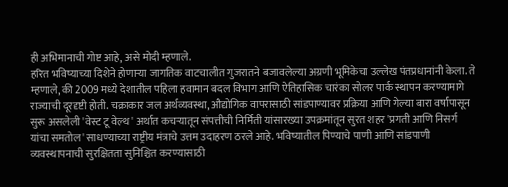ही अभिमानाची गोष्ट आहे, असे मोदी म्हणाले.
हरित भविष्याच्या दिशेने होणाऱ्या जागतिक वाटचालीत गुजरातने बजावलेल्या अग्रणी भूमिकेचा उल्लेख पंतप्रधानांनी केला. ते म्हणाले, की 2009 मध्ये देशातील पहिला हवामान बदल विभाग आणि ऐतिहासिक चारंका सोलर पार्क स्थापन करण्यामागे राज्याची दूरदृष्टी होती. चक्राकार जल अर्थव्यवस्था, औद्योगिक वापरासाठी सांडपाण्यावर प्रक्रिया आणि गेल्या बारा वर्षांपासून सुरू असलेली 'वेस्ट टू वेल्थ' अर्थात कचऱ्यातून संपत्तीची निर्मिती यांसारख्या उपक्रमांतून सुरत शहर 'प्रगती आणि निसर्ग यांचा समतोल' साधण्याच्या राष्ट्रीय मंत्राचे उत्तम उदाहरण ठरले आहे. भविष्यातील पिण्याचे पाणी आणि सांडपाणी व्यवस्थापनाची सुरक्षितता सुनिश्चित करण्यासाठी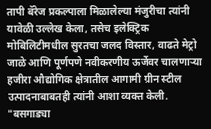तापी बॅरेज प्रकल्पाला मिळालेल्या मंजुरीचा त्यांनी यावेळी उल्लेख केला, तसेच इलेक्ट्रिक मोबिलिटीमधील सुरतचा जलद विस्तार, वाढते मेट्रो जाळे आणि पूर्णपणे नवीकरणीय ऊर्जेवर चालणाऱ्या हजीरा औद्योगिक क्षेत्रातील आगामी ग्रीन स्टील उत्पादनाबाबतही त्यांनी आशा व्यक्त केली. "बसगाड्या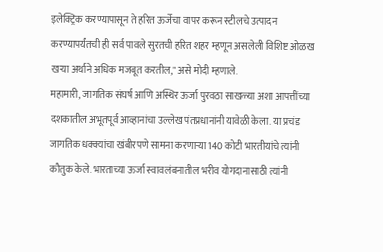इलेक्ट्रिक करण्यापासून ते हरित ऊर्जेचा वापर करून स्टीलचे उत्पादन करण्यापर्यंतची ही सर्व पावले सुरतची हरित शहर म्हणून असलेली विशिष्ट ओळख खऱ्या अर्थाने अधिक मजबूत करतील," असे मोदी म्हणाले.
महामारी, जागतिक संघर्ष आणि अस्थिर ऊर्जा पुरवठा साखळ्या अशा आपत्तींच्या दशकातील अभूतपूर्व आव्हानांचा उल्लेख पंतप्रधानांनी यावेळी केला. या प्रचंड जागतिक धक्क्यांचा खंबीरपणे सामना करणाऱ्या 140 कोटी भारतीयांचे त्यांनी कौतुक केले. भारताच्या ऊर्जा स्वावलंबनातील भरीव योगदानासाठी त्यांनी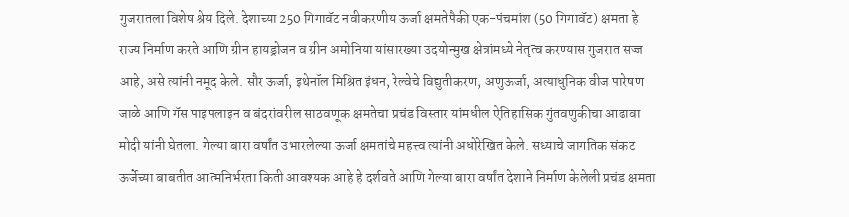गुजरातला विशेष श्रेय दिले. देशाच्या 250 गिगावॅट नवीकरणीय ऊर्जा क्षमतेपैकी एक-पंचमांश (50 गिगावॅट) क्षमता हे राज्य निर्माण करते आणि ग्रीन हायड्रोजन व ग्रीन अमोनिया यांसारख्या उदयोन्मुख क्षेत्रांमध्ये नेतृत्व करण्यास गुजरात सज्ज आहे, असे त्यांनी नमूद केले. सौर ऊर्जा, इथेनॉल मिश्रित इंधन, रेल्वेचे विद्युतीकरण, अणुऊर्जा, अत्याधुनिक वीज पारेषण जाळे आणि गॅस पाइपलाइन व बंदरांवरील साठवणूक क्षमतेचा प्रचंड विस्तार यांमधील ऐतिहासिक गुंतवणुकीचा आढावा मोदी यांनी घेतला. गेल्या बारा वर्षांत उभारलेल्या ऊर्जा क्षमतांचे महत्त्व त्यांनी अधोरेखित केले. सध्याचे जागतिक संकट ऊर्जेच्या बाबतीत आत्मनिर्भरता किती आवश्यक आहे हे दर्शवते आणि गेल्या बारा वर्षांत देशाने निर्माण केलेली प्रचंड क्षमता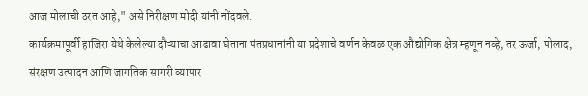आज मोलाची ठरत आहे," असे निरीक्षण मोदी यांनी नोंदवले.
कार्यक्रमापूर्वी हाजिरा येथे केलेल्या दौऱ्याचा आढावा घेताना पंतप्रधानांनी या प्रदेशाचे वर्णन केवळ एक औद्योगिक क्षेत्र म्हणून नव्हे, तर ऊर्जा, पोलाद, संरक्षण उत्पादन आणि जागतिक सागरी व्यापार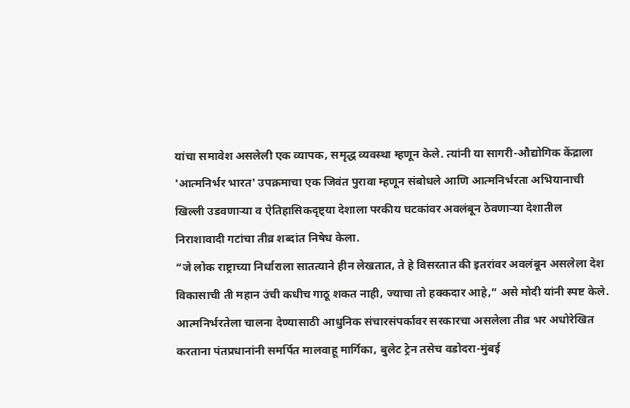यांचा समावेश असलेली एक व्यापक, समृद्ध व्यवस्था म्हणून केले. त्यांनी या सागरी-औद्योगिक केंद्राला 'आत्मनिर्भर भारत' उपक्रमाचा एक जिवंत पुरावा म्हणून संबोधले आणि आत्मनिर्भरता अभियानाची खिल्ली उडवणाऱ्या व ऐतिहासिकदृष्ट्या देशाला परकीय घटकांवर अवलंबून ठेवणाऱ्या देशातील निराशावादी गटांचा तीव्र शब्दांत निषेध केला.
“जे लोक राष्ट्राच्या निर्धाराला सातत्याने हीन लेखतात, ते हे विसरतात की इतरांवर अवलंबून असलेला देश विकासाची ती महान उंची कधीच गाठू शकत नाही, ज्याचा तो हक्कदार आहे,” असे मोदी यांनी स्पष्ट केले.
आत्मनिर्भरतेला चालना देण्यासाठी आधुनिक संचारसंपर्कावर सरकारचा असलेला तीव्र भर अधोरेखित करताना पंतप्रधानांनी समर्पित मालवाहू मार्गिका, बुलेट ट्रेन तसेच वडोदरा-मुंबई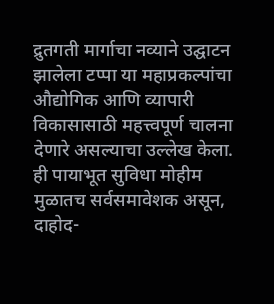द्रुतगती मार्गाचा नव्याने उद्घाटन झालेला टप्पा या महाप्रकल्पांचा औद्योगिक आणि व्यापारी विकासासाठी महत्त्वपूर्ण चालना देणारे असल्याचा उल्लेख केला.
ही पायाभूत सुविधा मोहीम मुळातच सर्वसमावेशक असून, दाहोद-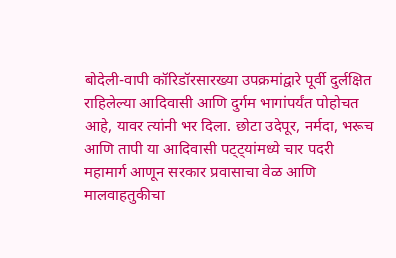बोदेली-वापी कॉरिडॉरसारख्या उपक्रमांद्वारे पूर्वी दुर्लक्षित राहिलेल्या आदिवासी आणि दुर्गम भागांपर्यंत पोहोचत आहे, यावर त्यांनी भर दिला. छोटा उदेपूर, नर्मदा, भरूच आणि तापी या आदिवासी पट्ट्यांमध्ये चार पदरी महामार्ग आणून सरकार प्रवासाचा वेळ आणि मालवाहतुकीचा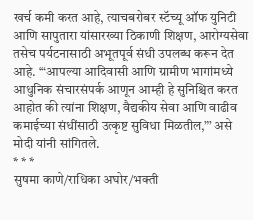खर्च कमी करत आहे, त्याचबरोबर स्टॅच्यू ऑफ युनिटी आणि सापुतारा यांसारख्या ठिकाणी शिक्षण, आरोग्यसेवा तसेच पर्यटनासाठी अभूतपूर्व संधी उपलब्ध करून देत आहे. ‘“आपल्या आदिवासी आणि ग्रामीण भागांमध्ये आधुनिक संचारसंपर्क आणून आम्ही हे सुनिश्चित करत आहोत की त्यांना शिक्षण, वैद्यकीय सेवा आणि वाढीव कमाईच्या संधींसाठी उत्कृष्ट सुविधा मिळतील,”’ असे मोदी यांनी सांगितले.
* * *
सुषमा काणे/राधिका अघोर/भक्ती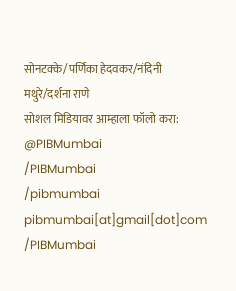सोनटक्के/पर्णिका हेदवकर/नंदिनी मथुरे/दर्शना राणे
सोशल मिडियावर आम्हाला फॉलो करा:
@PIBMumbai
/PIBMumbai
/pibmumbai
pibmumbai[at]gmail[dot]com
/PIBMumbai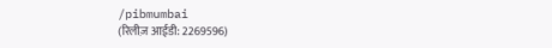/pibmumbai
(रिलीज़ आईडी: 2269596)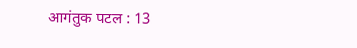आगंतुक पटल : 13